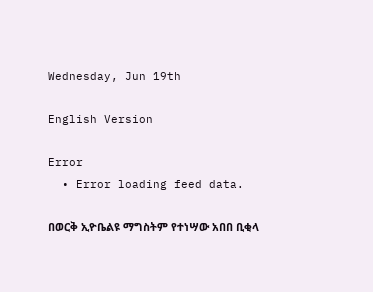Wednesday, Jun 19th

English Version

Error
  • Error loading feed data.

በወርቅ ኢዮቤልዩ ማግስትም የተነሣው አበበ ቢቂላ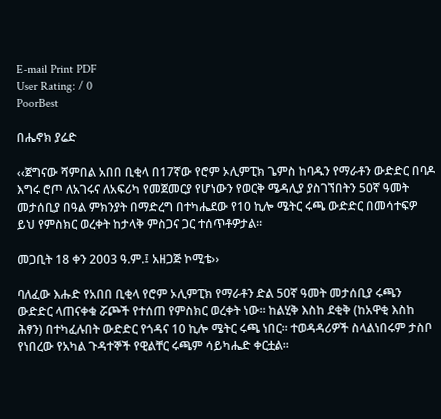E-mail Print PDF
User Rating: / 0
PoorBest

በሔኖክ ያሬድ

‹‹ጀግናው ሻምበል አበበ ቢቂላ በ17ኛው የሮም ኦሊምፒክ ጌምስ ከባዱን የማራቶን ውድድር በባዶ እግሩ ሮጦ ለአገሩና ለአፍሪካ የመጀመርያ የሆነውን የወርቅ ሜዳሊያ ያስገኘበትን 50ኛ ዓመት መታሰቢያ በዓል ምክንያት በማድረግ በተካሔደው የ10 ኪሎ ሜትር ሩጫ ውድድር በመሳተፍዎ ይህ የምስክር ወረቀት ከታላቅ ምስጋና ጋር ተሰጥቶዎታል፡፡

መጋቢት 18 ቀን 2003 ዓ.ም.፤ አዘጋጅ ኮሚቴ››

ባለፈው እሑድ የአበበ ቢቂላ የሮም ኦሊምፒክ የማራቶን ድል 50ኛ ዓመት መታሰቢያ ሩጫን ውድድር ላጠናቀቁ ሯጮች የተሰጠ የምስክር ወረቀት ነው፡፡ ከልሂቅ እስከ ደቂቅ (ከአዋቂ እስከ ሕፃን) በተካፈሉበት ውድድር የጎዳና 10 ኪሎ ሜትር ሩጫ ነበር፡፡ ተወዳዳሪዎች ስላልነበሩም ታስቦ የነበረው የአካል ጉዳተኞች የዊልቸር ሩጫም ሳይካሔድ ቀርቷል፡፡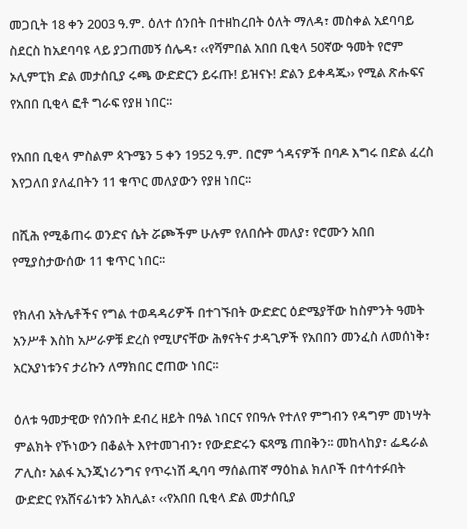መጋቢት 18 ቀን 2003 ዓ.ም. ዕለተ ሰንበት በተዘከረበት ዕለት ማለዳ፣ መስቀል አደባባይ ስደርስ ከአደባባዩ ላይ ያጋጠመኝ ሰሌዳ፣ ‹‹የሻምበል አበበ ቢቂላ 50ኛው ዓመት የሮም ኦሊምፒክ ድል መታሰቢያ ሩጫ ውድድርን ይሩጡ! ይዝናኑ! ድልን ይቀዳጁ›› የሚል ጽሑፍና የአበበ ቢቂላ ፎቶ ግራፍ የያዘ ነበር፡፡

የአበበ ቢቂላ ምስልም ጳጉሜን 5 ቀን 1952 ዓ.ም. በሮም ጎዳናዎች በባዶ እግሩ በድል ፈረስ እየጋለበ ያለፈበትን 11 ቁጥር መለያውን የያዘ ነበር፡፡

በሺሕ የሚቆጠሩ ወንድና ሴት ሯጮችም ሁሉም የለበሱት መለያ፣ የሮሙን አበበ የሚያስታውሰው 11 ቁጥር ነበር፡፡

የክለብ አትሌቶችና የግል ተወዳዳሪዎች በተገኙበት ውድድር ዕድሜያቸው ከስምንት ዓመት አንሥቶ እስከ አሥራዎቹ ድረስ የሚሆናቸው ሕፃናትና ታዳጊዎች የአበበን መንፈስ ለመሰነቅ፣ አርአያነቱንና ታሪኩን ለማክበር ሮጠው ነበር፡፡

ዕለቱ ዓመታዊው የሰንበት ደብረ ዘይት በዓል ነበርና የበዓሉ የተለየ ምግብን የዳግም መነሣት ምልክት የኾነውን በቆልት እየተመገብን፣ የውድድሩን ፍጻሜ ጠበቅን፡፡ መከላከያ፣ ፌዴራል ፖሊስ፣ አልፋ ኢንጂነሪንግና የጥሩነሽ ዲባባ ማሰልጠኛ ማዕከል ክለቦች በተሳተፉበት ውድድር የአሸናፊነቱን አክሊል፣ ‹‹የአበበ ቢቂላ ድል መታሰቢያ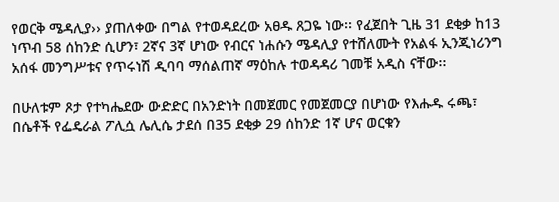የወርቅ ሜዳሊያ›› ያጠለቀው በግል የተወዳደረው አፀዱ ጸጋዬ ነው፡፡ የፈጀበት ጊዜ 31 ደቂቃ ከ13 ነጥብ 58 ሰከንድ ሲሆን፣ 2ኛና 3ኛ ሆነው የብርና ነሐሱን ሜዳሊያ የተሸለሙት የአልፋ ኢንጂነሪንግ አሰፋ መንግሥቱና የጥሩነሽ ዲባባ ማሰልጠኛ ማዕከሉ ተወዳዳሪ ገመቹ አዲስ ናቸው፡፡

በሁለቱም ጾታ የተካሔደው ውድድር በአንድነት በመጀመር የመጀመርያ በሆነው የእሑዱ ሩጫ፣ በሴቶች የፌዴራል ፖሊሷ ሌሊሴ ታደሰ በ35 ደቂቃ 29 ሰከንድ 1ኛ ሆና ወርቁን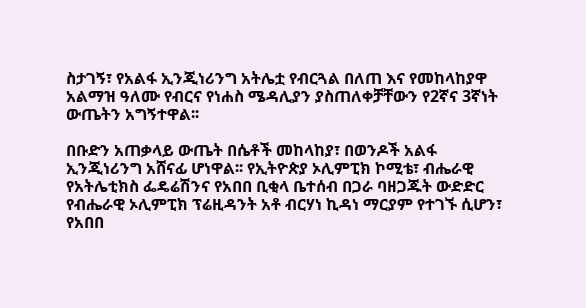ስታገኝ፣ የአልፋ ኢንጂነሪንግ አትሌቷ የብርጓል በለጠ እና የመከላከያዋ አልማዝ ዓለሙ የብርና የነሐስ ሜዳሊያን ያስጠለቀቻቸውን የ2ኛና 3ኛነት ውጤትን አግኝተዋል፡፡

በቡድን አጠቃላይ ውጤት በሴቶች መከላከያ፣ በወንዶች አልፋ ኢንጂነሪንግ አሸናፊ ሆነዋል፡፡ የኢትዮጵያ ኦሊምፒክ ኮሚቴ፣ ብሔራዊ የአትሌቲክስ ፌዴሬሽንና የአበበ ቢቂላ ቤተሰብ በጋራ ባዘጋጁት ውድድር የብሔራዊ ኦሊምፒክ ፕሬዚዳንት አቶ ብርሃነ ኪዳነ ማርያም የተገኙ ሲሆን፣ የአበበ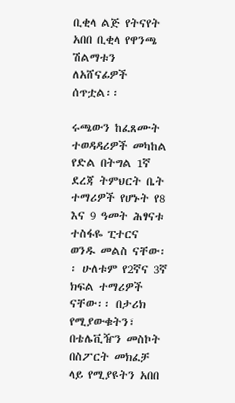ቢቂላ ልጅ የትናየት አበበ ቢቂላ የዋንጫ ሽልማቱን ለአሸናፊዎች ሰጥቷል፡፡

ሩጫውን ከፈጸሙት ተወዳዳሪዎች መካከል የድል በትግል 1ኛ ደረጃ ትምህርት ቤት ተማሪዎች የሆኑት የ8 እና 9 ዓመት ሕፃናቱ ተስፋዬ ፒተርና ወንዱ መልስ ናቸው፡፡ ሁለቱም የ2ኛና 3ኛ ክፍል ተማሪዎች ናቸው፡፡ በታሪክ የሚያውቁትን፣ በቴሌቪዥን መስኮት በስፖርት መክፈቻ ላይ የሚያዩትን አበበ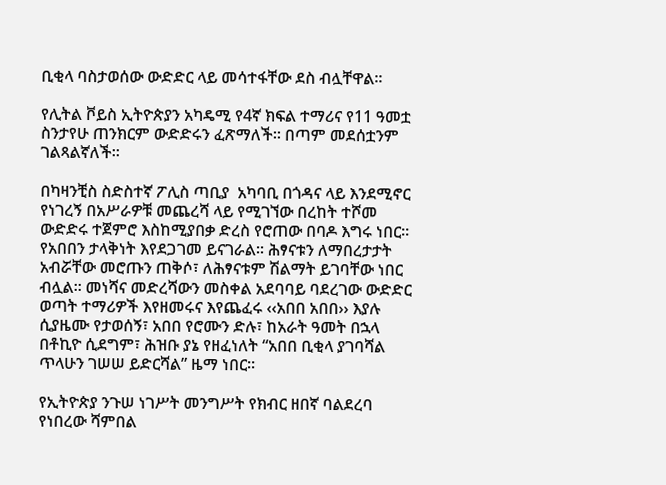ቢቂላ ባስታወሰው ውድድር ላይ መሳተፋቸው ደስ ብሏቸዋል፡፡

የሊትል ቮይስ ኢትዮጵያን አካዴሚ የ4ኛ ክፍል ተማሪና የ11 ዓመቷ ስንታየሁ ጠንክርም ውድድሩን ፈጽማለች፡፡ በጣም መደሰቷንም ገልጻልኛለች፡፡

በካዛንቺስ ስድስተኛ ፖሊስ ጣቢያ  አካባቢ በጎዳና ላይ እንደሚኖር የነገረኝ በአሥራዎቹ መጨረሻ ላይ የሚገኘው በረከት ተሾመ ውድድሩ ተጀምሮ እስከሚያበቃ ድረስ የሮጠው በባዶ እግሩ ነበር፡፡ የአበበን ታላቅነት እየደጋገመ ይናገራል፡፡ ሕፃናቱን ለማበረታታት አብሯቸው መሮጡን ጠቅሶ፣ ለሕፃናቱም ሽልማት ይገባቸው ነበር ብሏል፡፡ መነሻና መድረሻውን መስቀል አደባባይ ባደረገው ውድድር ወጣት ተማሪዎች እየዘመሩና እየጨፈሩ ‹‹አበበ አበበ›› እያሉ ሲያዜሙ የታወሰኝ፣ አበበ የሮሙን ድሉ፣ ከአራት ዓመት በኋላ በቶኪዮ ሲደግም፣ ሕዝቡ ያኔ የዘፈነለት “አበበ ቢቂላ ያገባሻል ጥላሁን ገሠሠ ይድርሻል” ዜማ ነበር፡፡

የኢትዮጵያ ንጉሠ ነገሥት መንግሥት የክብር ዘበኛ ባልደረባ የነበረው ሻምበል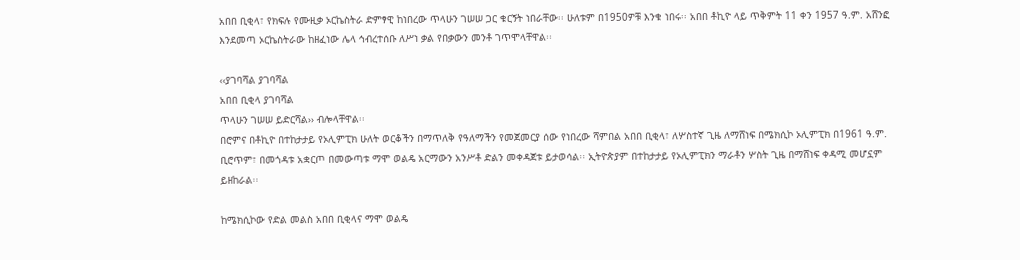አበበ ቢቂላ፣ የክፍሉ የሙዚቃ ኦርኬስትራ ድምፃዊ ከነበረው ጥላሁን ገሠሠ ጋር ቁርኝት ነበራቸው፡፡ ሁለቱም በ1950ዎቹ እንቁ ነበሩ፡፡ አበበ ቶኪዮ ላይ ጥቅምት 11 ቀን 1957 ዓ.ም. አሸንፎ እንደመጣ ኦርኬስትራው ከዘፈነው ሌላ ኅብረተሰቡ ለሥነ ቃል የበቃውን መንቶ ገጥሞላቸዋል፡፡

‹‹ያገባሻል ያገባሻል
አበበ ቢቂላ ያገባሻል
ጥላሁን ገሠሠ ይድርሻል›› ብሎላቸዋል፡፡
በሮምና በቶኪዮ በተከታታይ የኦሊምፒክ ሁለት ወርቆችን በማጥለቅ የዓለማችን የመጀመርያ ሰው የነበረው ሻምበል አበበ ቢቂላ፣ ለሦስተኛ ጊዜ ለማሸነፍ በሜክሲኮ ኦሊምፒክ በ1961 ዓ.ም. ቢሮጥም፣ በመጎዳቱ አቋርጦ በመውጣቱ ማሞ ወልዴ አርማውን አንሥቶ ድልን መቀዳጀቱ ይታወሳል፡፡ ኢትዮጵያም በተከታታይ የኦሊምፒክን ማራቶን ሦስት ጊዜ በማሸነፍ ቀዳሚ መሆኗም ይዘከራል፡፡

ከሜክሲኮው የድል መልስ አበበ ቢቂላና ማሞ ወልዴ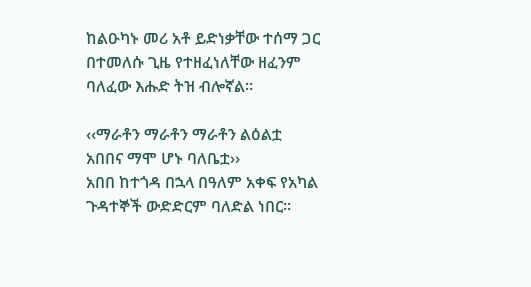ከልዑካኑ መሪ አቶ ይድነቃቸው ተሰማ ጋር በተመለሱ ጊዜ የተዘፈነለቸው ዘፈንም ባለፈው እሑድ ትዝ ብሎኛል፡፡

‹‹ማራቶን ማራቶን ማራቶን ልዕልቷ
አበበና ማሞ ሆኑ ባለቤቷ››
አበበ ከተጎዳ በኋላ በዓለም አቀፍ የአካል ጉዳተኞች ውድድርም ባለድል ነበር፡፡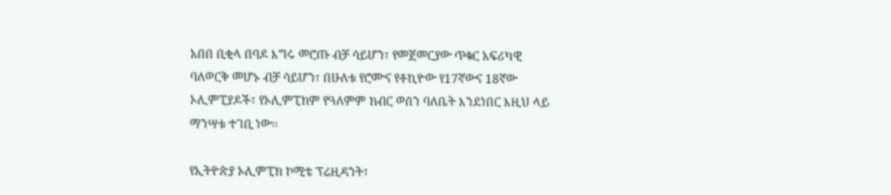አበበ ቢቂላ በባዶ እግሩ መሮጡ ብቻ ሳይሆን፣ የመጀመርያው ጥቁር አፍሪካዊ ባለወርቅ መሆኑ ብቻ ሳይሆን፣ በሁለቱ የሮሙና የቶኪዮው የ17ኛውና 18ኛው ኦሊምፒያዶች፣ የኦሊምፒክም የዓለምም ክብር ወሰን ባለቤት እንደነበር እዚህ ላይ ማንሣቱ ተገቢ ነው፡፡

የኢትዮጵያ ኦሊምፒክ ኮሚቴ ፕሬዚዳንት፣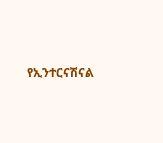የኢንተርናሽናል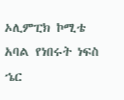ኦሊምፒክ ኮሚቴ አባል የነበሩት ነፍስ ኄር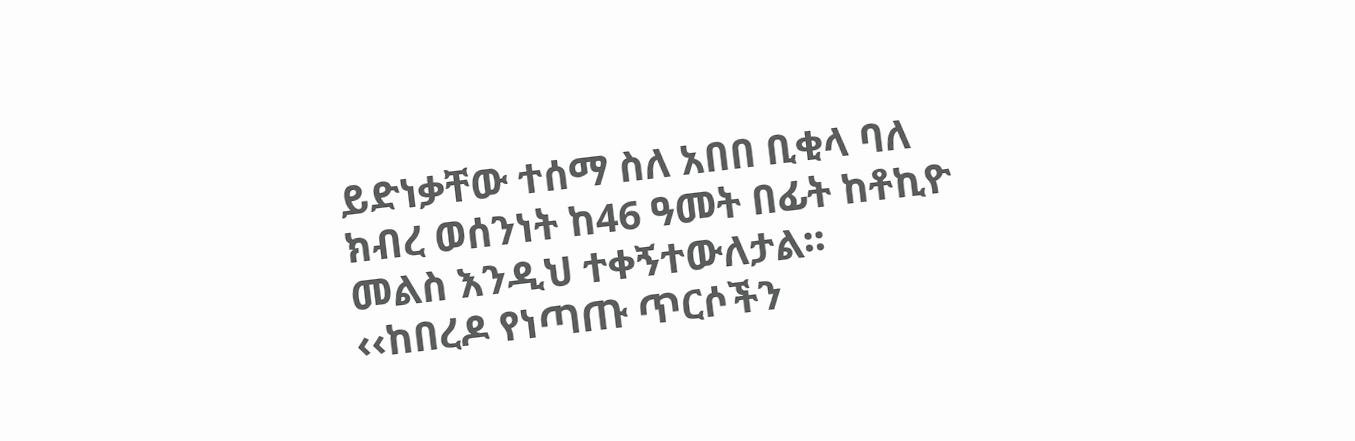ይድነቃቸው ተሰማ ስለ አበበ ቢቂላ ባለ ክብረ ወሰንነት ከ46 ዓመት በፊት ከቶኪዮ መልስ እንዲህ ተቀኝተውለታል፡፡
‹‹ከበረዶ የነጣጡ ጥርሶችን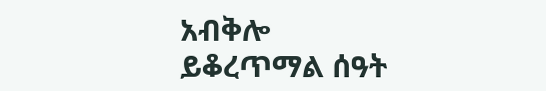አብቅሎ
ይቆረጥማል ሰዓት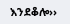እንደቆሎ››